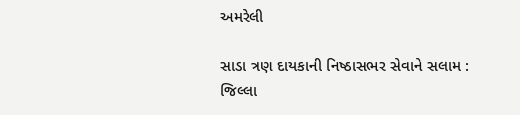અમરેલી

સાડા ત્રણ દાયકાની નિષ્ઠાસભર સેવાને સલામ : જિલ્લા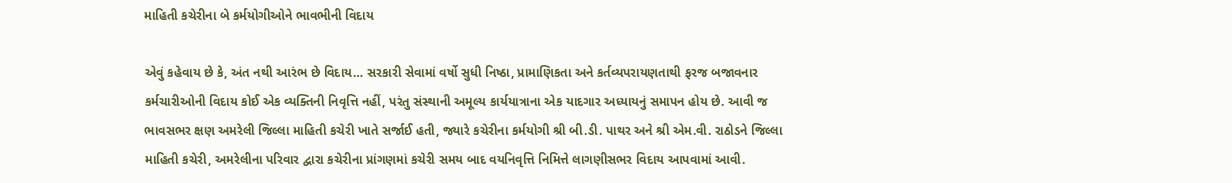માહિતી કચેરીના બે કર્મયોગીઓને ભાવભીની વિદાય

એવું કહેવાય છે કે, અંત નથી આરંભ છે વિદાય… સરકારી સેવામાં વર્ષો સુધી નિષ્ઠા, પ્રામાણિકતા અને કર્તવ્યપરાયણતાથી ફરજ બજાવનાર કર્મચારીઓની વિદાય કોઈ એક વ્યક્તિની નિવૃત્તિ નહીં, પરંતુ સંસ્થાની અમૂલ્ય કાર્યયાત્રાના એક યાદગાર અધ્યાયનું સમાપન હોય છે. આવી જ ભાવસભર ક્ષણ અમરેલી જિલ્લા માહિતી કચેરી ખાતે સર્જાઈ હતી, જ્યારે કચેરીના કર્મયોગી શ્રી બી.ડી. પાથર અને શ્રી એમ.વી. રાઠોડને જિલ્લા માહિતી કચેરી, અમરેલીના પરિવાર દ્વારા કચેરીના પ્રાંગણમાં કચેરી સમય બાદ વયનિવૃત્તિ નિમિત્તે લાગણીસભર વિદાય આપવામાં આવી.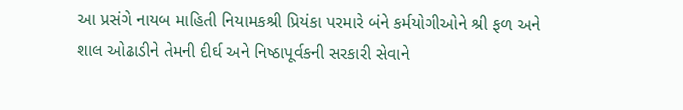આ પ્રસંગે નાયબ માહિતી નિયામકશ્રી પ્રિયંકા પરમારે બંને કર્મયોગીઓને શ્રી ફળ અને શાલ ઓઢાડીને તેમની દીર્ઘ અને નિષ્ઠાપૂર્વકની સરકારી સેવાને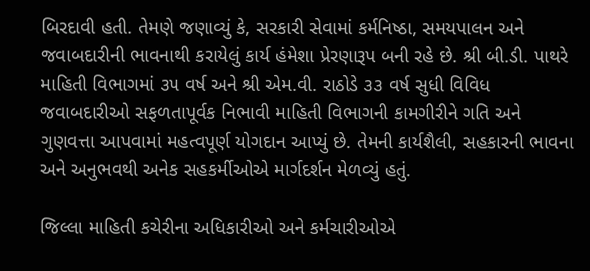બિરદાવી હતી. તેમણે જણાવ્યું કે, સરકારી સેવામાં કર્મનિષ્ઠા, સમયપાલન અને જવાબદારીની ભાવનાથી કરાયેલું કાર્ય હંમેશા પ્રેરણારૂપ બની રહે છે. શ્રી બી.ડી. પાથરે માહિતી વિભાગમાં ૩૫ વર્ષ અને શ્રી એમ.વી. રાઠોડે ૩૩ વર્ષ સુધી વિવિધ જવાબદારીઓ સફળતાપૂર્વક નિભાવી માહિતી વિભાગની કામગીરીને ગતિ અને ગુણવત્તા આપવામાં મહત્વપૂર્ણ યોગદાન આપ્યું છે. તેમની કાર્યશૈલી, સહકારની ભાવના અને અનુભવથી અનેક સહકર્મીઓએ માર્ગદર્શન મેળવ્યું હતું.

જિલ્લા માહિતી કચેરીના અધિકારીઓ અને કર્મચારીઓએ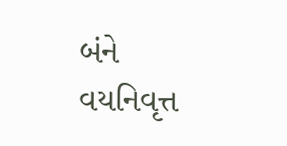બંને વયનિવૃત્ત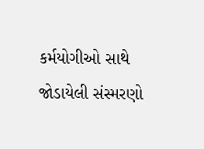કર્મયોગીઓ સાથે જોડાયેલી સંસ્મરણો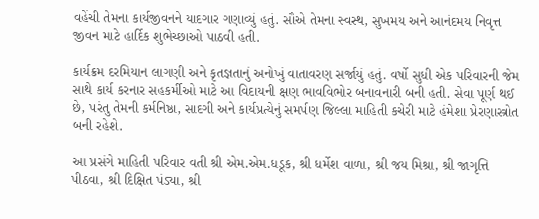વહેંચી તેમના કાર્યજીવનને યાદગાર ગણાવ્યું હતું. સૌએ તેમના સ્વસ્થ, સુખમય અને આનંદમય નિવૃત્ત જીવન માટે હાર્દિક શુભેચ્છાઓ પાઠવી હતી.

કાર્યક્રમ દરમિયાન લાગણી અને કૃતજ્ઞતાનું અનોખું વાતાવરણ સર્જાયું હતું. વર્ષો સુધી એક પરિવારની જેમ સાથે કાર્ય કરનાર સહકર્મીઓ માટે આ વિદાયની ક્ષણ ભાવવિભોર બનાવનારી બની હતી. સેવા પૂર્ણ થઈ છે, પરંતુ તેમની કર્મનિષ્ઠા, સાદગી અને કાર્યપ્રત્યેનું સમર્પણ જિલ્લા માહિતી કચેરી માટે હંમેશા પ્રેરણાસ્ત્રોત બની રહેશે.

આ પ્રસંગે માહિતી પરિવાર વતી શ્રી એમ.એમ.ધડૂક, શ્રી ધર્મેશ વાળા, શ્રી જય મિશ્રા, શ્રી જાગૃત્તિ પીઠવા, શ્રી દિક્ષિત પંડ્યા, શ્રી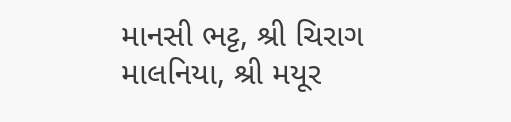માનસી ભટ્ટ, શ્રી ચિરાગ માલનિયા, શ્રી મયૂર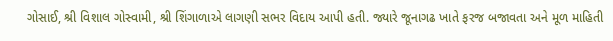ગોસાઈ, શ્રી વિશાલ ગોસ્વામી, શ્રી શિંગાળાએ લાગણી સભર વિદાય આપી હતી. જ્યારે જૂનાગઢ ખાતે ફરજ બજાવતા અને મૂળ માહિતી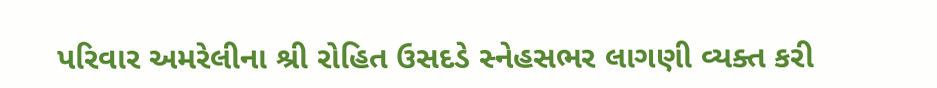પરિવાર અમરેલીના શ્રી રોહિત ઉસદડે સ્નેહસભર લાગણી વ્યક્ત કરી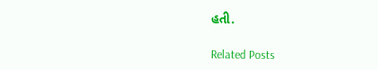હતી.

Related Posts